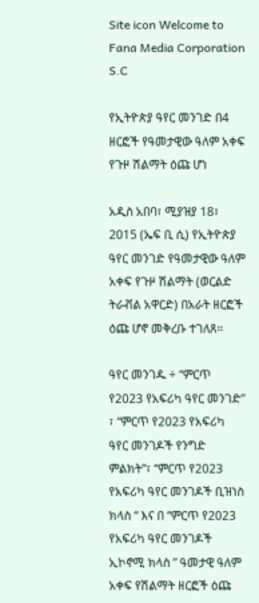Site icon Welcome to Fana Media Corporation S.C

የኢትዮጵያ ዓየር መንገድ በ4 ዘርፎች የዓመታዊው ዓለም አቀፍ የጉዞ ሽልማት ዕጩ ሆነ

አዲስ አበባ፣ ሚያዝያ 18፣ 2015 (ኤፍ ቢ ሲ) የኢትዮጵያ ዓየር መንገድ የዓመታዊው ዓለም አቀፍ የጉዞ ሽልማት (ወርልድ ትራቭል አዋርድ) በአራት ዘርፎች ዕጩ ሆኖ መቅረቡ ተገለጸ፡፡

ዓየር መንገዱ ÷ “ምርጥ የ2023 የአፍሪካ ዓየር መንገድ” ፣ “ምርጥ የ2023 የአፍሪካ ዓየር መንገዶች የንግድ ምልክት”፣ “ምርጥ የ2023 የአፍሪካ ዓየር መንገዶች ቢዝነስ ክላስ “ እና በ “ምርጥ የ2023 የአፍሪካ ዓየር መንገዶች ኢኮኖሚ ክላስ ” ዓመታዊ ዓለም አቀፍ የሽልማት ዘርፎች ዕጩ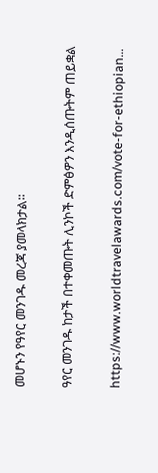መሆኑን የዓየር መንገዱ መረጃ ያመላክታል፡፡

ዓየር መንገዱ ከታች በተቀመጡት ሊንኮች ድምፅዎን እንዲሰጡትም ጠይቋል

https://www.worldtravelawards.com/vote-for-ethiopian…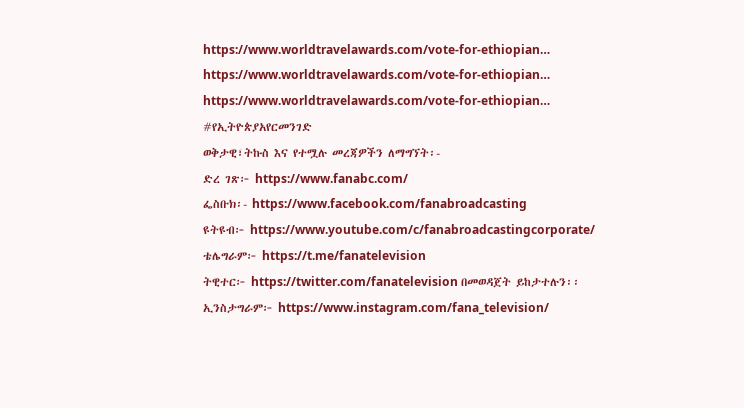https://www.worldtravelawards.com/vote-for-ethiopian…
https://www.worldtravelawards.com/vote-for-ethiopian…
https://www.worldtravelawards.com/vote-for-ethiopian…
#የኢትዮጵያአየርመንገድ
ወቅታዊ፣ትኩስ እና የተሟሉ መረጃዎችን ለማግኘት፡-
ድረ ገጽ፦ https://www.fanabc.com/
ፌስቡክ፡- https://www.facebook.com/fanabroadcasting
ዩትዩብ፦ https://www.youtube.com/c/fanabroadcastingcorporate/
ቴሌግራም፦ https://t.me/fanatelevision
ትዊተር፦ https://twitter.com/fanatelevision በመወዳጀት ይከታተሉን፡፡
ኢንስታግራም፦ https://www.instagram.com/fana_television/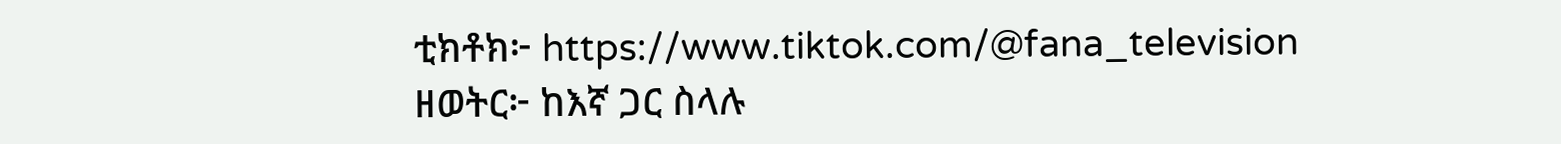ቲክቶክ፦ https://www.tiktok.com/@fana_television
ዘወትር፦ ከእኛ ጋር ስላሉ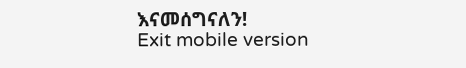እናመሰግናለን!
Exit mobile version